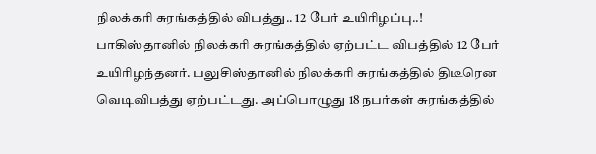நிலக்கரி சுரங்கத்தில் விபத்து.. 12 பேர் உயிரிழப்பு..!
பாகிஸ்தானில் நிலக்கரி சுரங்கத்தில் ஏற்பட்ட விபத்தில் 12 பேர் உயிரிழந்தனர். பலுசிஸ்தானில் நிலக்கரி சுரங்கத்தில் திடீரென வெடிவிபத்து ஏற்பட்டது. அப்பொழுது 18 நபர்கள் சுரங்கத்தில்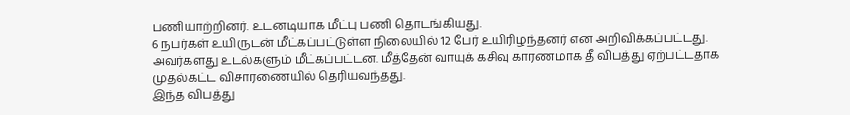பணியாற்றினர். உடனடியாக மீட்பு பணி தொடங்கியது.
6 நபர்கள் உயிருடன் மீட்கப்பட்டுள்ள நிலையில் 12 பேர் உயிரிழந்தனர் என அறிவிக்கப்பட்டது. அவர்களது உடல்களும் மீட்கப்பட்டன. மீத்தேன் வாயுக் கசிவு காரணமாக தீ விபத்து ஏற்பட்டதாக முதல்கட்ட விசாரணையில் தெரியவந்தது.
இந்த விபத்து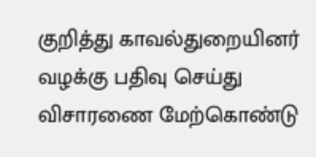குறித்து காவல்துறையினர் வழக்கு பதிவு செய்து விசாரணை மேற்கொண்டு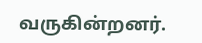வருகின்றனர்.